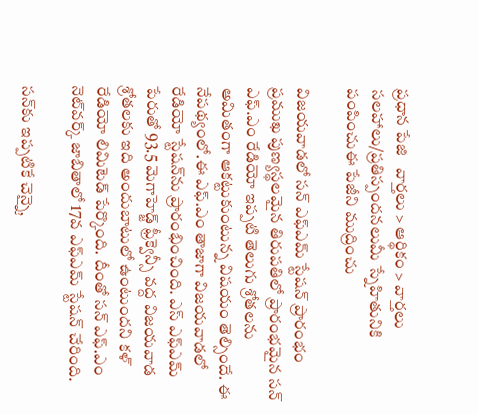ప్రధాన పేజి   వార్తలు > ఆర్థికం > వార్తలు
సలహాలు/ప్రతిస్పందనలుమీ స్నేహితునికి పంపించుఈ పేజీని ముద్రించు

విజయవాడలో సన్ ఎఫ్ఎమ్ స్టేషన్ ప్రారంభం
ప్రముఖ పుణ్యస్థలమైన తిరుపతిలో ప్రారంభమైన సన్ ఎఫ్.ఎం రేడియో ఇప్పటి తెలుగు శ్రోతలను అమితంగా ఆకట్టుకుంటున్న విషయం తెల్సిందే. ఈ నేపథ్యంలో.ఈ ఎఫ్.ఎం తాజాగా విజయవాడలో రేడియో స్టేషన్‌ను ప్రారంభించింది. ఎస్ ఎఫ్ఎమ్‌ పేరుతో 93.5 మెగాహెడ్జ్ ఫ్రీక్వెన్సీ వద్ద విజయవాడ శ్రోతలకు ఇది అందుబాటులో ఉంటుందని కళ్ రేడియో లిమిటెడ్ పేర్కొంది. దీంతో సన్ ఎఫ్.ఎం నెట్‌వర్క్‌ జాబితాలో 17వ ఎఫ్ఎమ్ స్టేషన్ చేరింది.

సన్‌కు ఇప్పటికే చెన్నై,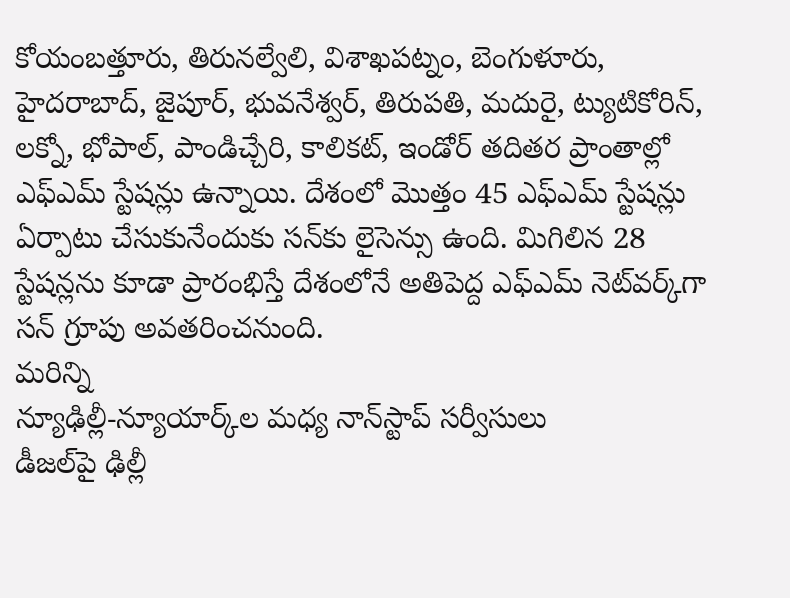కోయంబత్తూరు, తిరునల్వేలి, విశాఖపట్నం, బెంగుళూరు, హైదరాబాద్, జైపూర్, భువనేశ్వర్, తిరుపతి, మదురై, ట్యుటికోరిన్, లక్నో, భోపాల్, పాండిచ్చేరి, కాలికట్, ఇండోర్‌ తదితర ప్రాంతాల్లో ఎఫ్ఎమ్ స్టేషన్లు ఉన్నాయి. దేశంలో మొత్తం 45 ఎఫ్ఎమ్ స్టేషన్లు ఏర్పాటు చేసుకునేందుకు సన్‌కు లైసెన్సు ఉంది. మిగిలిన 28 స్టేషన్లను కూడా ప్రారంభిస్తే దేశంలోనే అతిపెద్ద ఎఫ్ఎమ్ నెట్‌వర్క్‌గా సన్ గ్రూపు అవతరించనుంది.
మరిన్ని
న్యూఢిల్లీ-న్యూయార్క్‌ల మధ్య నాన్‌‌స్టాప్ సర్వీసులు
డీజల్‌పై ఢిల్లీ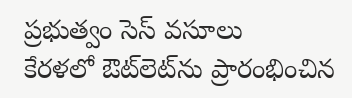ప్రభుత్వం సెస్ వసూలు
కేరళలో ఔట్‌లెట్‌ను ప్రారంభించిన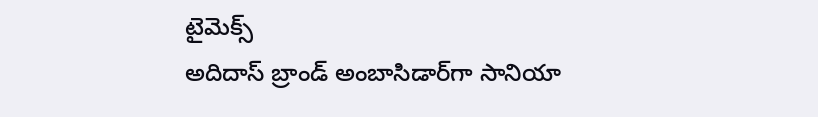టైమెక్స్
అదిదాస్ బ్రాండ్ అంబాసిడార్‌గా సానియా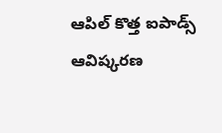ఆపిల్ కొత్త ఐపాడ్స్ ఆవిష్కరణ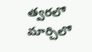త్వరలో
మార్చిలో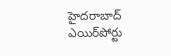హైదరాబాద్ ఎయిర్‌పోర్టు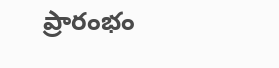ప్రారంభం